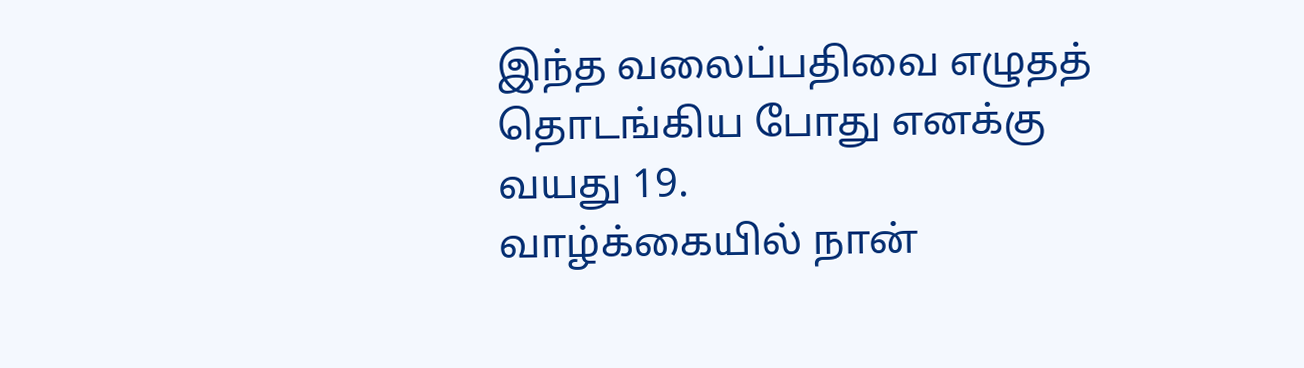இந்த வலைப்பதிவை எழுதத் தொடங்கிய போது எனக்கு வயது 19.
வாழ்க்கையில் நான்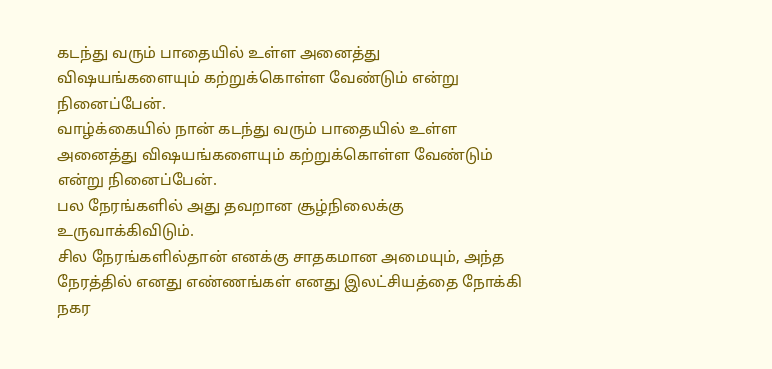கடந்து வரும் பாதையில் உள்ள அனைத்து விஷயங்களையும் கற்றுக்கொள்ள வேண்டும் என்று நினைப்பேன்.
வாழ்க்கையில் நான் கடந்து வரும் பாதையில் உள்ள அனைத்து விஷயங்களையும் கற்றுக்கொள்ள வேண்டும் என்று நினைப்பேன்.
பல நேரங்களில் அது தவறான சூழ்நிலைக்கு உருவாக்கிவிடும்.
சில நேரங்களில்தான் எனக்கு சாதகமான அமையும், அந்த நேரத்தில் எனது எண்ணங்கள் எனது இலட்சியத்தை நோக்கி நகர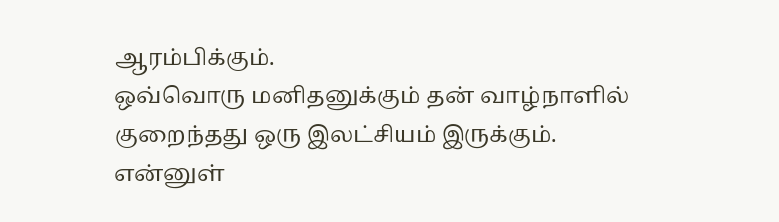ஆரம்பிக்கும்.
ஒவ்வொரு மனிதனுக்கும் தன் வாழ்நாளில் குறைந்தது ஒரு இலட்சியம் இருக்கும்.
என்னுள்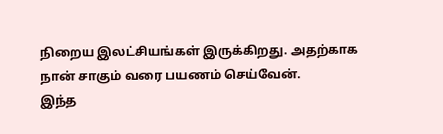நிறைய இலட்சியங்கள் இருக்கிறது. அதற்காக நான் சாகும் வரை பயணம் செய்வேன்.
இந்த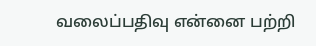வலைப்பதிவு என்னை பற்றி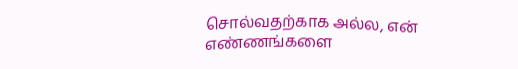சொல்வதற்காக அல்ல, என் எண்ணங்களை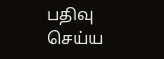பதிவு செய்ய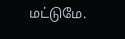மட்டுமே.